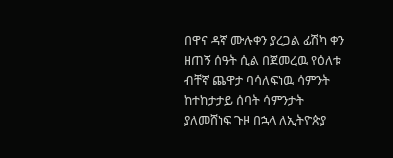በዋና ዳኛ ሙሉቀን ያረጋል ፊሽካ ቀን ዘጠኝ ሰዓት ሲል በጀመረዉ የዕለቱ ብቸኛ ጨዋታ ባሳለፍነዉ ሳምንት ከተከታታይ ሰባት ሳምንታት ያለመሸነፍ ጉዞ በኋላ ለኢትዮጵያ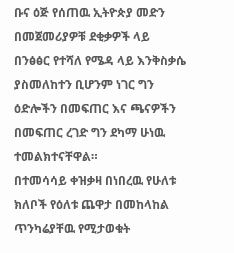ቡና ዕጅ የሰጠዉ ኢትዮጵያ መድን በመጀመሪያዎቹ ደቂቃዎች ላይ በንፅፅር የተሻለ የሜዳ ላይ እንቅስቃሴ ያስመለከተን ቢሆንም ነገር ግን ዕድሎችን በመፍጠር እና ጫናዎችን በመፍጠር ረገድ ግን ደካማ ሁነዉ ተመልክተናቸዋል።
በተመሳሳይ ቀዝቃዛ በነበረዉ የሁለቱ ክለቦች የዕለቱ ጨዋታ በመከላከል ጥንካሬያቸዉ የሚታወቁት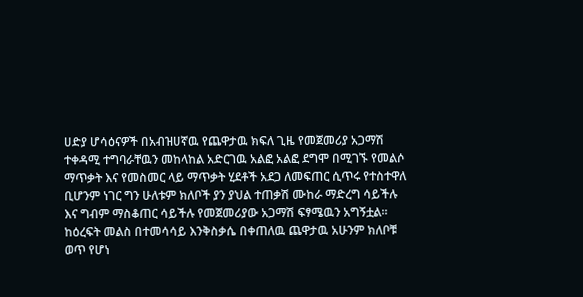ሀድያ ሆሳዕናዎች በአብዝሀኛዉ የጨዋታዉ ክፍለ ጊዜ የመጀመሪያ አጋማሽ ተቀዳሚ ተግባራቸዉን መከላከል አድርገዉ አልፎ አልፎ ደግሞ በሚገኙ የመልሶ ማጥቃት እና የመስመር ላይ ማጥቃት ሂደቶች አደጋ ለመፍጠር ሲጥሩ የተስተዋለ ቢሆንም ነገር ግን ሁለቱም ክለቦች ያን ያህል ተጠቃሽ ሙከራ ማድረግ ሳይችሉ እና ግብም ማስቆጠር ሳይችሉ የመጀመሪያው አጋማሽ ፍፃሜዉን አግኝቷል።
ከዕረፍት መልስ በተመሳሳይ እንቅስቃሴ በቀጠለዉ ጨዋታዉ አሁንም ክለቦቹ ወጥ የሆነ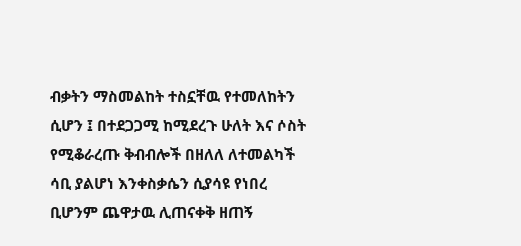ብቃትን ማስመልከት ተስኗቸዉ የተመለከትን ሲሆን ፤ በተደጋጋሚ ከሚደረጉ ሁለት እና ሶስት የሚቆራረጡ ቅብብሎች በዘለለ ለተመልካች ሳቢ ያልሆነ እንቀስቃሴን ሲያሳዩ የነበረ ቢሆንም ጨዋታዉ ሊጠናቀቅ ዘጠኝ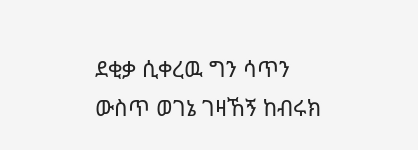ደቂቃ ሲቀረዉ ግን ሳጥን ውስጥ ወገኔ ገዛኸኝ ከብሩክ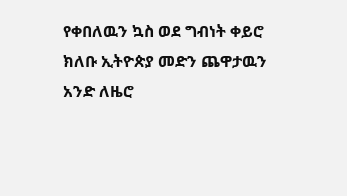የቀበለዉን ኳስ ወደ ግብነት ቀይሮ ክለቡ ኢትዮጵያ መድን ጨዋታዉን አንድ ለዜሮ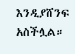እንዲያሸንፍ አስችሏል።